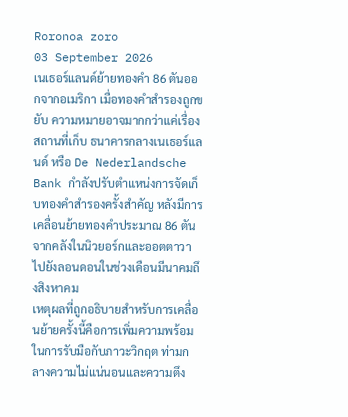Roronoa zoro
03 September 2026
เนเธอร์แลนด์ย้ายทองคำ 86 ตันออกจากอเมริกา เมื่อทองคำสำรองถูกขยับ ความหมายอาจมากกว่าแค่เรื่องสถานที่เก็บ ธนาคารกลางเนเธอร์แลนด์ หรือ De Nederlandsche Bank กำลังปรับตำแหน่งการจัดเก็บทองคำสำรองครั้งสำคัญ หลังมีการเคลื่อนย้ายทองคำประมาณ 86 ตันจากคลังในนิวยอร์กและออตตาวาไปยังลอนดอนในช่วงเดือนมีนาคมถึงสิงหาคม
เหตุผลที่ถูกอธิบายสำหรับการเคลื่อนย้ายครั้งนี้คือการเพิ่มความพร้อมในการรับมือกับภาวะวิกฤต ท่ามกลางความไม่แน่นอนและความตึง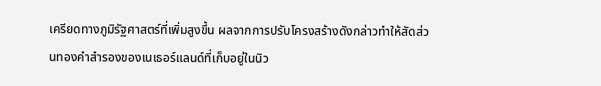เครียดทางภูมิรัฐศาสตร์ที่เพิ่มสูงขึ้น ผลจากการปรับโครงสร้างดังกล่าวทำให้สัดส่วนทองคำสำรองของเนเธอร์แลนด์ที่เก็บอยู่ในนิว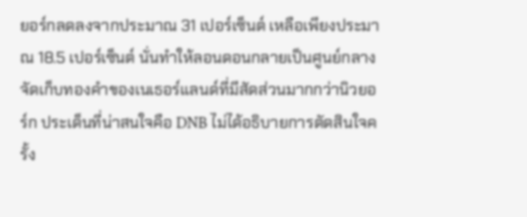ยอร์กลดลงจากประมาณ 31 เปอร์เซ็นต์ เหลือเพียงประมาณ 18.5 เปอร์เซ็นต์ นั่นทำให้ลอนดอนกลายเป็นศูนย์กลางจัดเก็บทองคำของเนเธอร์แลนด์ที่มีสัดส่วนมากกว่านิวยอร์ก ประเด็นที่น่าสนใจคือ DNB ไม่ได้อธิบายการตัดสินใจครั้ง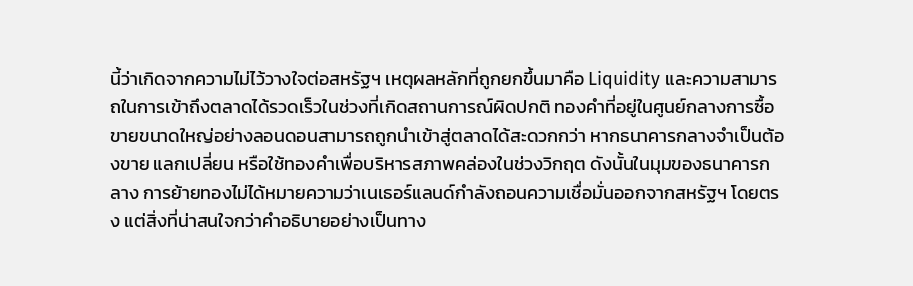นี้ว่าเกิดจากความไม่ไว้วางใจต่อสหรัฐฯ เหตุผลหลักที่ถูกยกขึ้นมาคือ Liquidity และความสามารถในการเข้าถึงตลาดได้รวดเร็วในช่วงที่เกิดสถานการณ์ผิดปกติ ทองคำที่อยู่ในศูนย์กลางการซื้อขายขนาดใหญ่อย่างลอนดอนสามารถถูกนำเข้าสู่ตลาดได้สะดวกกว่า หากธนาคารกลางจำเป็นต้องขาย แลกเปลี่ยน หรือใช้ทองคำเพื่อบริหารสภาพคล่องในช่วงวิกฤต ดังนั้นในมุมของธนาคารกลาง การย้ายทองไม่ได้หมายความว่าเนเธอร์แลนด์กำลังถอนความเชื่อมั่นออกจากสหรัฐฯ โดยตรง แต่สิ่งที่น่าสนใจกว่าคำอธิบายอย่างเป็นทาง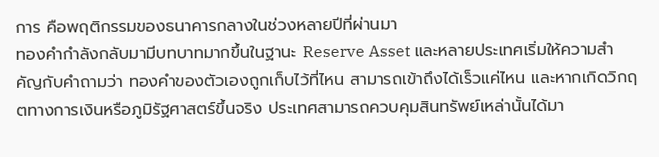การ คือพฤติกรรมของธนาคารกลางในช่วงหลายปีที่ผ่านมา
ทองคำกำลังกลับมามีบทบาทมากขึ้นในฐานะ Reserve Asset และหลายประเทศเริ่มให้ความสำคัญกับคำถามว่า ทองคำของตัวเองถูกเก็บไว้ที่ไหน สามารถเข้าถึงได้เร็วแค่ไหน และหากเกิดวิกฤตทางการเงินหรือภูมิรัฐศาสตร์ขึ้นจริง ประเทศสามารถควบคุมสินทรัพย์เหล่านั้นได้มา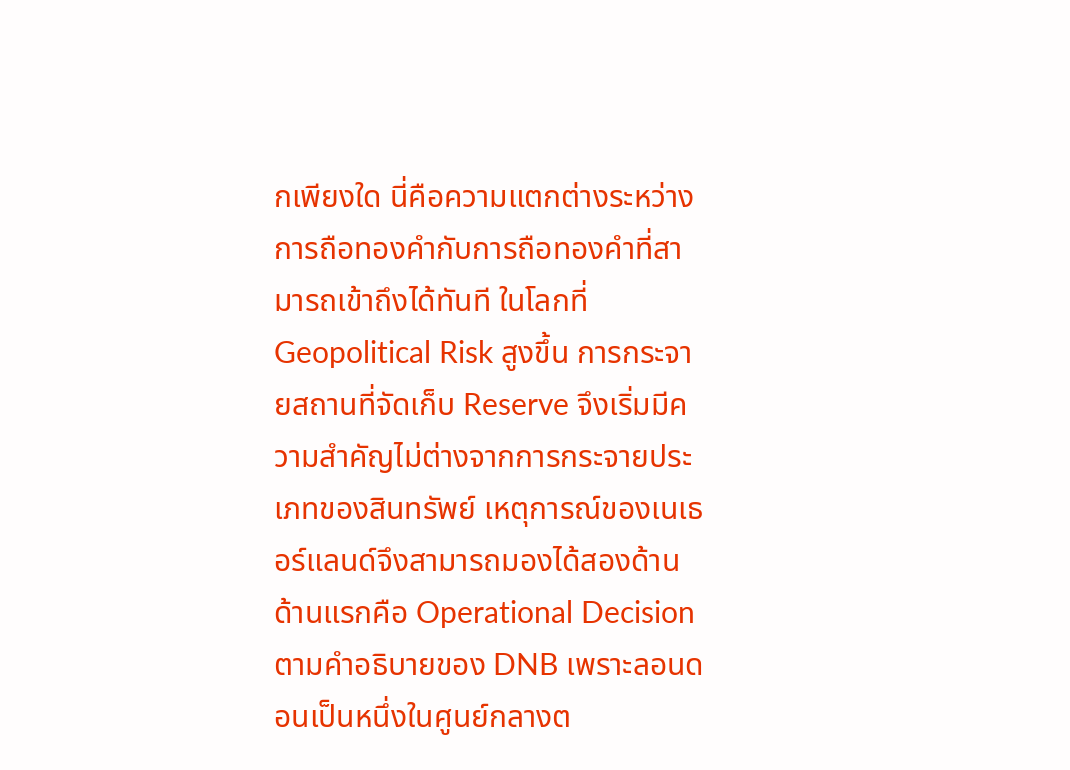กเพียงใด นี่คือความแตกต่างระหว่างการถือทองคำกับการถือทองคำที่สามารถเข้าถึงได้ทันที ในโลกที่ Geopolitical Risk สูงขึ้น การกระจายสถานที่จัดเก็บ Reserve จึงเริ่มมีความสำคัญไม่ต่างจากการกระจายประเภทของสินทรัพย์ เหตุการณ์ของเนเธอร์แลนด์จึงสามารถมองได้สองด้าน ด้านแรกคือ Operational Decision ตามคำอธิบายของ DNB เพราะลอนดอนเป็นหนึ่งในศูนย์กลางต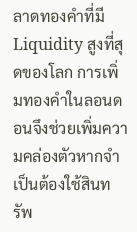ลาดทองคำที่มี Liquidity สูงที่สุดของโลก การเพิ่มทองคำในลอนดอนจึงช่วยเพิ่มความคล่องตัวหากจำเป็นต้องใช้สินทรัพ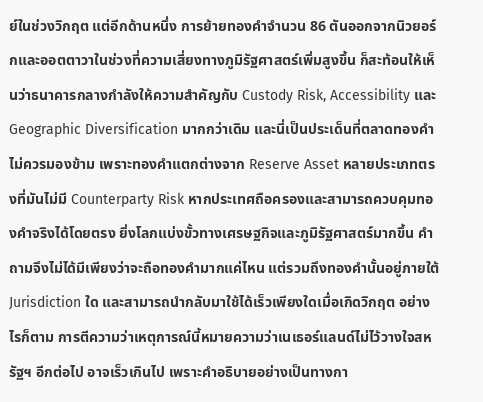ย์ในช่วงวิกฤต แต่อีกด้านหนึ่ง การย้ายทองคำจำนวน 86 ตันออกจากนิวยอร์กและออตตาวาในช่วงที่ความเสี่ยงทางภูมิรัฐศาสตร์เพิ่มสูงขึ้น ก็สะท้อนให้เห็นว่าธนาคารกลางกำลังให้ความสำคัญกับ Custody Risk, Accessibility และ Geographic Diversification มากกว่าเดิม และนี่เป็นประเด็นที่ตลาดทองคำไม่ควรมองข้าม เพราะทองคำแตกต่างจาก Reserve Asset หลายประเภทตรงที่มันไม่มี Counterparty Risk หากประเทศถือครองและสามารถควบคุมทองคำจริงได้โดยตรง ยิ่งโลกแบ่งขั้วทางเศรษฐกิจและภูมิรัฐศาสตร์มากขึ้น คำถามจึงไม่ได้มีเพียงว่าจะถือทองคำมากแค่ไหน แต่รวมถึงทองคำนั้นอยู่ภายใต้ Jurisdiction ใด และสามารถนำกลับมาใช้ได้เร็วเพียงใดเมื่อเกิดวิกฤต อย่างไรก็ตาม การตีความว่าเหตุการณ์นี้หมายความว่าเนเธอร์แลนด์ไม่ไว้วางใจสหรัฐฯ อีกต่อไป อาจเร็วเกินไป เพราะคำอธิบายอย่างเป็นทางกา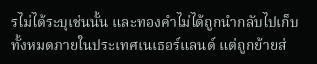รไม่ได้ระบุเช่นนั้น และทองคำไม่ได้ถูกนำกลับไปเก็บทั้งหมดภายในประเทศเนเธอร์แลนด์ แต่ถูกย้ายส่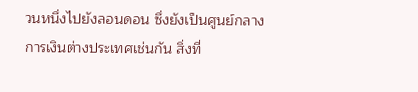วนหนึ่งไปยังลอนดอน ซึ่งยังเป็นศูนย์กลางการเงินต่างประเทศเช่นกัน สิ่งที่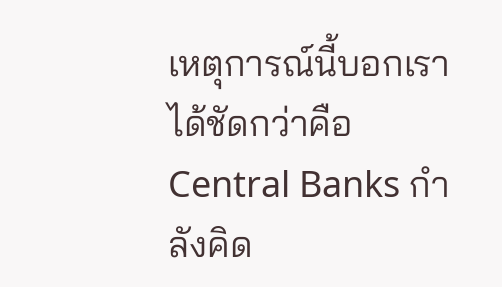เหตุการณ์นี้บอกเราได้ชัดกว่าคือ Central Banks กำลังคิด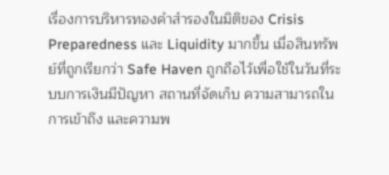เรื่องการบริหารทองคำสำรองในมิติของ Crisis Preparedness และ Liquidity มากขึ้น เมื่อสินทรัพย์ที่ถูกเรียกว่า Safe Haven ถูกถือไว้เพื่อใช้ในวันที่ระบบการเงินมีปัญหา สถานที่จัดเก็บ ความสามารถในการเข้าถึง และความพ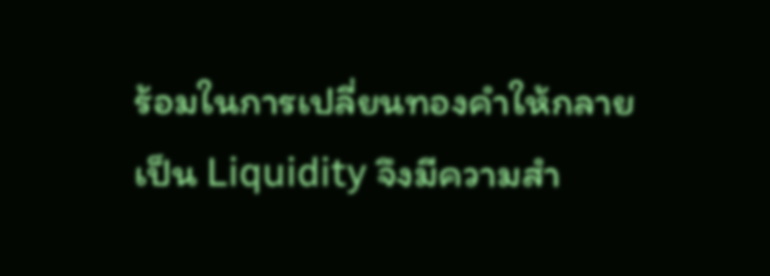ร้อมในการเปลี่ยนทองคำให้กลายเป็น Liquidity จึงมีความสำ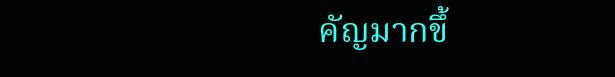คัญมากขึ้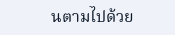นตามไปด้วย